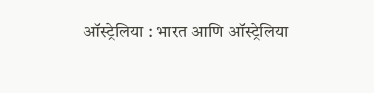ऑस्ट्रेलिया : भारत आणि ऑस्ट्रेलिया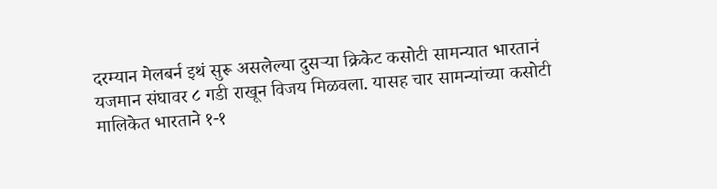दरम्यान मेलबर्न इथं सुरू असलेल्या दुसऱ्या क्रिकेट कसोटी सामन्यात भारतानं यजमान संघावर ८ गडी राखून विजय मिळवला. यासह चार सामन्यांच्या कसोटी मालिकेत भारताने १-१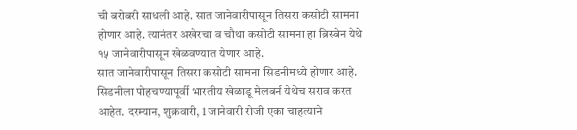ची बरोबरी साधली आहे. सात जानेवारीपासून तिसरा कसोटी सामना होणार आहे. त्यानंतर अखेरचा व चौथा कसोटी सामना हा ब्रिस्बेन येथे १५ जानेवारीपासून खेळवण्यात येणार आहे.
सात जानेवारीपासून तिसरा कसोटी सामना सिडनीमध्ये होणार आहे. सिडनीला पोहचण्यापूर्वी भारतीय खेळाडू मेलबर्न येथेच सराव करत आहेत. दरम्यान, शुक्रवारी, 1 जानेवारी रोजी एका चाहत्याने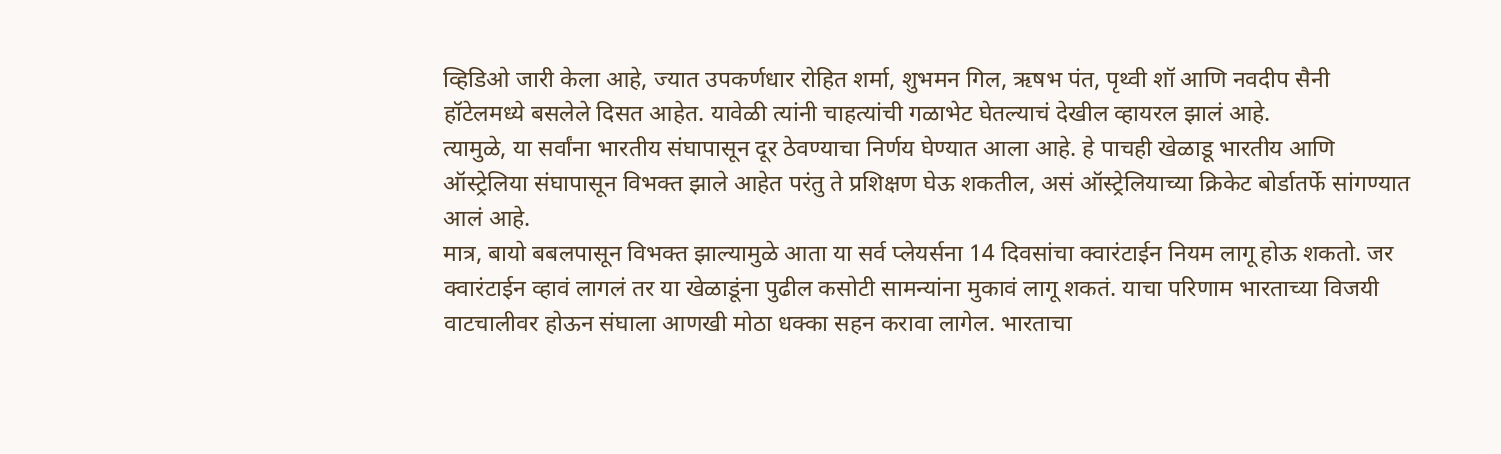व्हिडिओ जारी केला आहे, ज्यात उपकर्णधार रोहित शर्मा, शुभमन गिल, ऋषभ पंत, पृथ्वी शॉ आणि नवदीप सैनी हॉटेलमध्ये बसलेले दिसत आहेत. यावेळी त्यांनी चाहत्यांची गळाभेट घेतल्याचं देखील व्हायरल झालं आहे.
त्यामुळे, या सर्वांना भारतीय संघापासून दूर ठेवण्याचा निर्णय घेण्यात आला आहे. हे पाचही खेळाडू भारतीय आणि ऑस्ट्रेलिया संघापासून विभक्त झाले आहेत परंतु ते प्रशिक्षण घेऊ शकतील, असं ऑस्ट्रेलियाच्या क्रिकेट बोर्डातर्फे सांगण्यात आलं आहे.
मात्र, बायो बबलपासून विभक्त झाल्यामुळे आता या सर्व प्लेयर्सना 14 दिवसांचा क्वारंटाईन नियम लागू होऊ शकतो. जर क्वारंटाईन व्हावं लागलं तर या खेळाडूंना पुढील कसोटी सामन्यांना मुकावं लागू शकतं. याचा परिणाम भारताच्या विजयी वाटचालीवर होऊन संघाला आणखी मोठा धक्का सहन करावा लागेल. भारताचा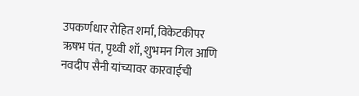उपकर्णधार रोहित शर्मा, विकेटकीपर ऋषभ पंत, पृथ्वी शॉ, शुभमन गिल आणि नवदीप सैनी यांच्यावर कारवाईची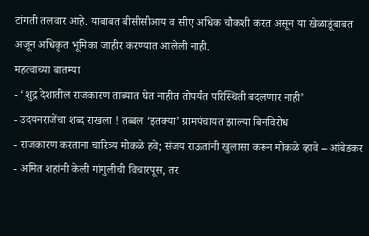टांगती तलवार आहे. याबाबत बीसीसीआय व सीए अधिक चौकशी करत असून या खेळाडूंबाबत अजून अधिकृत भूमिका जाहीर करण्यात आलेली नाही.
महत्वाच्या बातम्या
- ‘शुद्र देशातील राजकारण ताब्यात घेत नाहीत तोपर्यंत परिस्थिती बदलणार नाही’
- उदयनराजेंचा शब्द राखला ! तब्बल ‘इतक्या’ ग्रामपंचायत झाल्या बिनविरोध
- राजकारण करताना चारित्र्य मोकळे हवे; संजय राऊतांनी खुलासा करून मोकळे व्हावे – आंबेडकर
- अमित शहांनी केली गांगुलीची विचारपूस, तर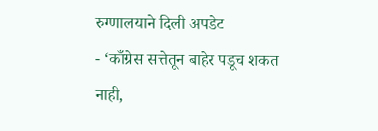रुग्णालयाने दिली अपडेट
- ‘काँग्रेस सत्तेतून बाहेर पडूच शकत नाही,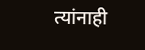त्यांनाही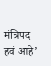मंत्रिपद हवं आहे’